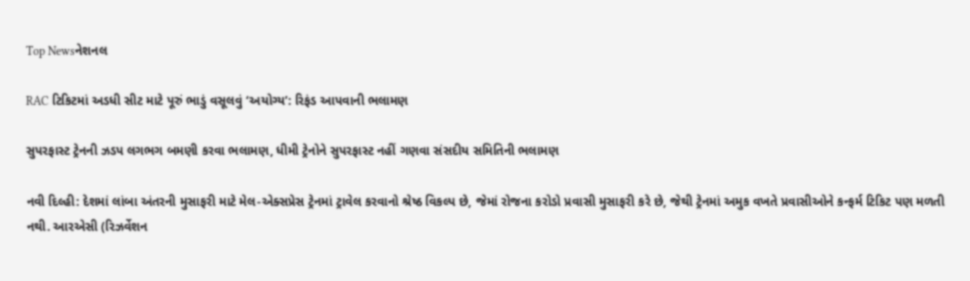Top Newsનેશનલ

RAC ટિકિટમાં અડધી સીટ માટે પૂરું ભાડું વસૂલવું ‘અયોગ્ય’: રિફંડ આપવાની ભલામણ

સુપરફાસ્ટ ટ્રેનની ઝડપ લગભગ બમણી કરવા ભલામણ, ધીમી ટ્રેનોને સુપરફાસ્ટ નહીં ગણવા સંસદીય સમિતિની ભલામણ

નવી દિલ્હી: દેશમાં લાંબા અંતરની મુસાફરી માટે મેલ-એક્સપ્રેસ ટ્રેનમાં ટ્રાવેલ કરવાનો શ્રેષ્ઠ વિકલ્પ છે, જેમાં રોજના કરોડો પ્રવાસી મુસાફરી કરે છે, જેથી ટ્રેનમાં અમુક વખતે પ્રવાસીઓને કન્ફર્મ ટિકિટ પણ મળતી નથી. આરએસી (રિઝર્વેશન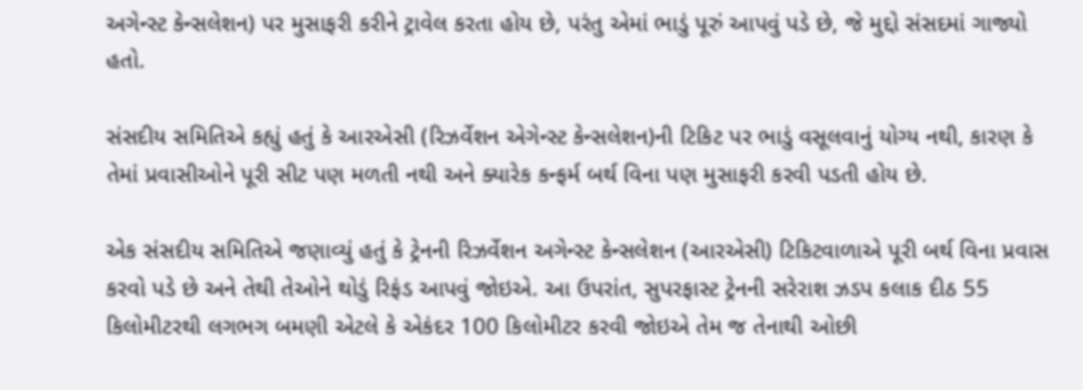અગેન્સ્ટ કેન્સલેશન) પર મુસાફરી કરીને ટ્રાવેલ કરતા હોય છે, પરંતુ એમાં ભાડું પૂરું આપવું પડે છે, જે મુદ્દો સંસદમાં ગાજ્યો હતો.

સંસદીય સમિતિએ કહ્યું હતું કે આરએસી (રિઝર્વેશન એગેન્સ્ટ કેન્સલેશન)ની ટિકિટ પર ભાડું વસૂલવાનું યોગ્ય નથી, કારણ કે તેમાં પ્રવાસીઓને પૂરી સીટ પણ મળતી નથી અને ક્યારેક કન્ફર્મ બર્થ વિના પણ મુસાફરી કરવી પડતી હોય છે.

એક સંસદીય સમિતિએ જણાવ્યું હતું કે ટ્રેનની રિઝર્વેશન અગેન્સ્ટ કેન્સલેશન (આરએસી) ટિકિટવાળાએ પૂરી બર્થ વિના પ્રવાસ કરવો પડે છે અને તેથી તેઓને થોડું રિફંડ આપવું જોઇએ. આ ઉપરાંત, સુપરફાસ્ટ ટ્રેનની સરેરાશ ઝડપ કલાક દીઠ 55 કિલોમીટરથી લગભગ બમણી એટલે કે એકંદર 100 કિલોમીટર કરવી જોઇએ તેમ જ તેનાથી ઓછી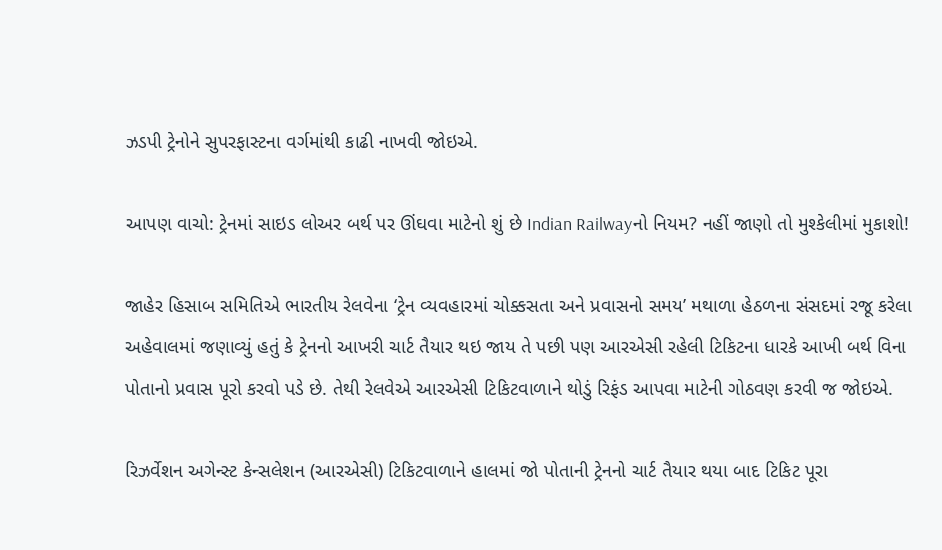ઝડપી ટ્રેનોને સુપરફાસ્ટના વર્ગમાંથી કાઢી નાખવી જોઇએ.

આપણ વાચો: ટ્રેનમાં સાઇડ લોઅર બર્થ પર ઊંઘવા માટેનો શું છે Indian Railwayનો નિયમ? નહીં જાણો તો મુશ્કેલીમાં મુકાશો!

જાહેર હિસાબ સમિતિએ ભારતીય રેલવેના ‘ટ્રેન વ્યવહારમાં ચોક્કસતા અને પ્રવાસનો સમય’ મથાળા હેઠળના સંસદમાં રજૂ કરેલા અહેવાલમાં જણાવ્યું હતું કે ટ્રેનનો આખરી ચાર્ટ તૈયાર થઇ જાય તે પછી પણ આરએસી રહેલી ટિકિટના ધારકે આખી બર્થ વિના પોતાનો પ્રવાસ પૂરો કરવો પડે છે. તેથી રેલવેએ આરએસી ટિકિટવાળાને થોડું રિફંડ આપવા માટેની ગોઠવણ કરવી જ જોઇએ.

રિઝર્વેશન અગેન્સ્ટ કેન્સલેશન (આરએસી) ટિકિટવાળાને હાલમાં જો પોતાની ટ્રેનનો ચાર્ટ તૈયાર થયા બાદ ટિકિટ પૂરા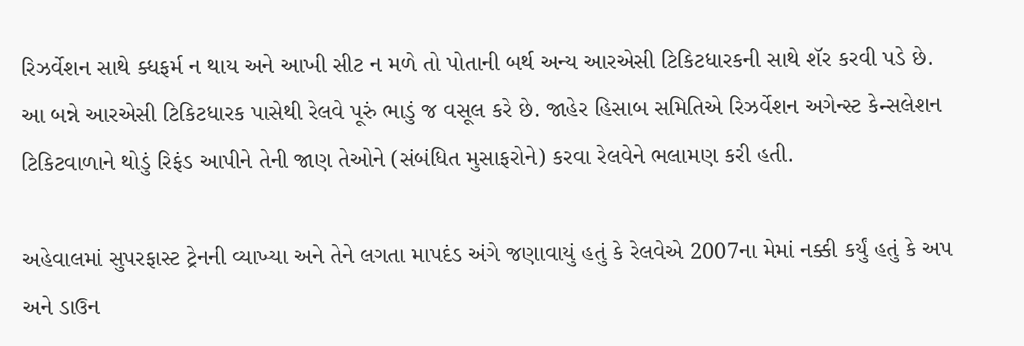રિઝર્વેશન સાથે ક્ધફર્મ ન થાય અને આખી સીટ ન મળે તો પોતાની બર્થ અન્ય આરએસી ટિકિટધારકની સાથે શૅર કરવી પડે છે. આ બન્ને આરએસી ટિકિટધારક પાસેથી રેલવે પૂરું ભાડું જ વસૂલ કરે છે. જાહેર હિસાબ સમિતિએ રિઝર્વેશન અગેન્સ્ટ કેન્સલેશન ટિકિટવાળાને થોડું રિફંડ આપીને તેની જાણ તેઓને (સંબંધિત મુસાફરોને) કરવા રેલવેને ભલામણ કરી હતી.

અહેવાલમાં સુપરફાસ્ટ ટ્રેનની વ્યાખ્યા અને તેને લગતા માપદંડ અંગે જણાવાયું હતું કે રેલવેએ 2007ના મેમાં નક્કી કર્યું હતું કે અપ અને ડાઉન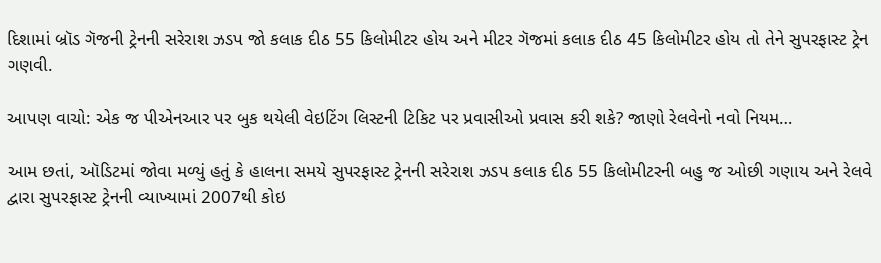દિશામાં બ્રૉડ ગૅજની ટ્રેનની સરેરાશ ઝડપ જો કલાક દીઠ 55 કિલોમીટર હોય અને મીટર ગૅજમાં કલાક દીઠ 45 કિલોમીટર હોય તો તેને સુપરફાસ્ટ ટ્રેન ગણવી.

આપણ વાચો: એક જ પીએનઆર પર બુક થયેલી વેઇટિંગ લિસ્ટની ટિકિટ પર પ્રવાસીઓ પ્રવાસ કરી શકે? જાણો રેલવેનો નવો નિયમ…

આમ છતાં, ઑડિટમાં જોવા મળ્યું હતું કે હાલના સમયે સુપરફાસ્ટ ટ્રેનની સરેરાશ ઝડપ કલાક દીઠ 55 કિલોમીટરની બહુ જ ઓછી ગણાય અને રેલવે દ્વારા સુપરફાસ્ટ ટ્રેનની વ્યાખ્યામાં 2007થી કોઇ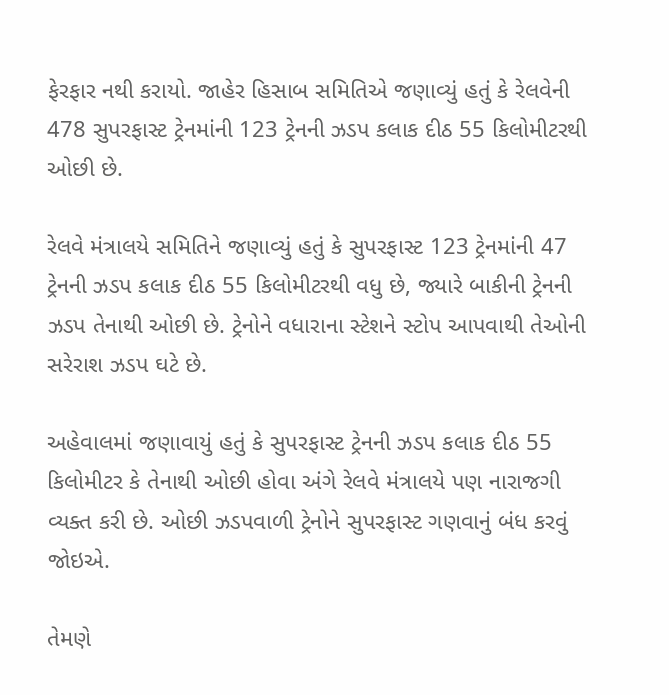ફેરફાર નથી કરાયો. જાહેર હિસાબ સમિતિએ જણાવ્યું હતું કે રેલવેની 478 સુપરફાસ્ટ ટ્રેનમાંની 123 ટ્રેનની ઝડપ કલાક દીઠ 55 કિલોમીટરથી ઓછી છે.

રેલવે મંત્રાલયે સમિતિને જણાવ્યું હતું કે સુપરફાસ્ટ 123 ટ્રેનમાંની 47 ટ્રેનની ઝડપ કલાક દીઠ 55 કિલોમીટરથી વધુ છે, જ્યારે બાકીની ટ્રેનની ઝડપ તેનાથી ઓછી છે. ટ્રેનોને વધારાના સ્ટેશને સ્ટોપ આપવાથી તેઓની સરેરાશ ઝડપ ઘટે છે.

અહેવાલમાં જણાવાયું હતું કે સુપરફાસ્ટ ટ્રેનની ઝડપ કલાક દીઠ 55 કિલોમીટર કે તેનાથી ઓછી હોવા અંગે રેલવે મંત્રાલયે પણ નારાજગી વ્યક્ત કરી છે. ઓછી ઝડપવાળી ટ્રેનોને સુપરફાસ્ટ ગણવાનું બંધ કરવું જોઇએ.

તેમણે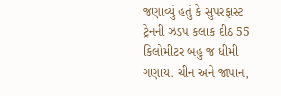જણાવ્યું હતું કે સુપરફાસ્ટ ટ્રેનની ઝડપ કલાક દીઠ 55 કિલોમીટર બહુ જ ધીમી ગણાય. ચીન અને જાપાન,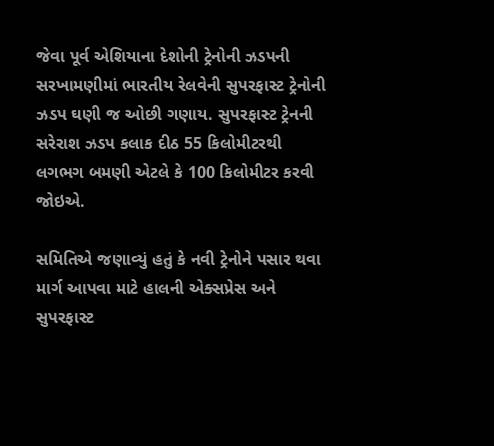જેવા પૂર્વ એશિયાના દેશોની ટ્રેનોની ઝડપની સરખામણીમાં ભારતીય રેલવેની સુપરફાસ્ટ ટ્રેનોની ઝડપ ઘણી જ ઓછી ગણાય. સુપરફાસ્ટ ટ્રેનની સરેરાશ ઝડપ કલાક દીઠ 55 કિલોમીટરથી લગભગ બમણી એટલે કે 100 કિલોમીટર કરવી જોઇએ.

સમિતિએ જણાવ્યું હતું કે નવી ટ્રેનોને પસાર થવા માર્ગ આપવા માટે હાલની એક્સપ્રેસ અને સુપરફાસ્ટ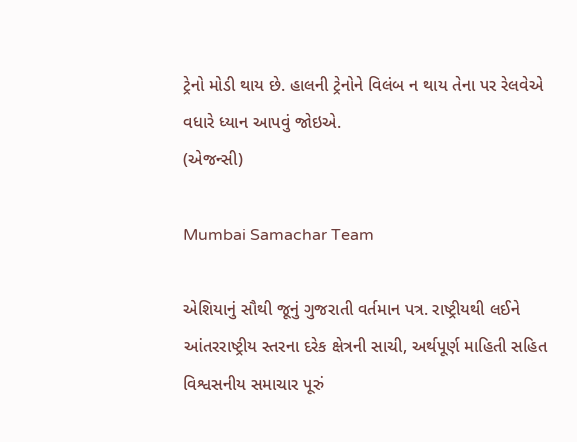ટ્રેનો મોડી થાય છે. હાલની ટ્રેનોને વિલંબ ન થાય તેના પર રેલવેએ વધારે ધ્યાન આપવું જોઇએ.
(એજન્સી)

Mumbai Samachar Team

એશિયાનું સૌથી જૂનું ગુજરાતી વર્તમાન પત્ર. રાષ્ટ્રીયથી લઈને આંતરરાષ્ટ્રીય સ્તરના દરેક ક્ષેત્રની સાચી, અર્થપૂર્ણ માહિતી સહિત વિશ્વસનીય સમાચાર પૂરું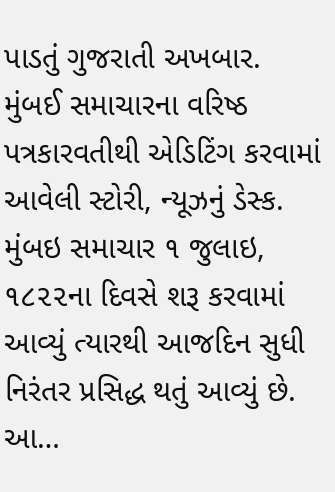પાડતું ગુજરાતી અખબાર. મુંબઈ સમાચારના વરિષ્ઠ પત્રકારવતીથી એડિટિંગ કરવામાં આવેલી સ્ટોરી, ન્યૂઝનું ડેસ્ક. મુંબઇ સમાચાર ૧ જુલાઇ, ૧૮૨૨ના દિવસે શરૂ કરવામાં આવ્યું ત્યારથી આજદિન સુધી નિરંતર પ્રસિદ્ધ થતું આવ્યું છે. આ…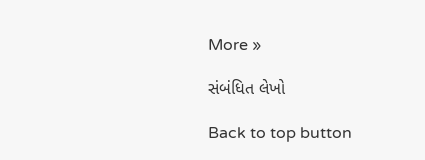More »

સંબંધિત લેખો

Back to top button